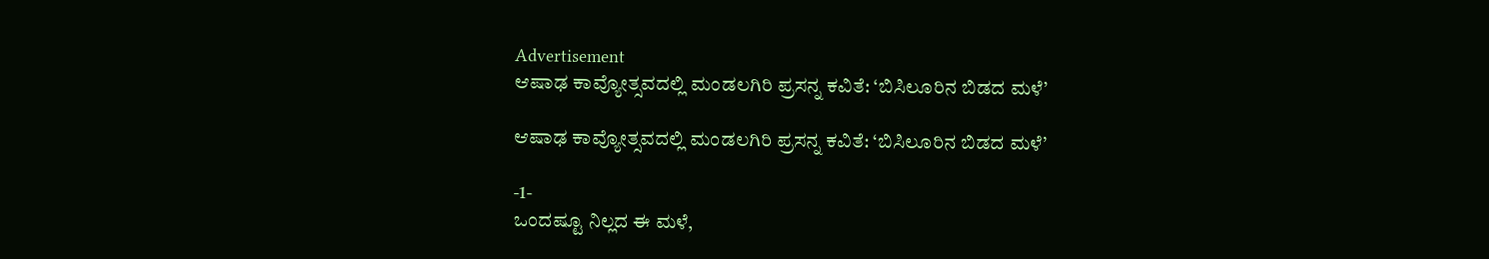Advertisement
ಆಷಾಢ ಕಾವ್ಯೋತ್ಸವದಲ್ಲಿ ಮಂಡಲಗಿರಿ ಪ್ರಸನ್ನ ಕವಿತೆ: ‘ಬಿಸಿಲೂರಿನ ಬಿಡದ ಮಳೆ’

ಆಷಾಢ ಕಾವ್ಯೋತ್ಸವದಲ್ಲಿ ಮಂಡಲಗಿರಿ ಪ್ರಸನ್ನ ಕವಿತೆ: ‘ಬಿಸಿಲೂರಿನ ಬಿಡದ ಮಳೆ’

-1-
ಒಂದಷ್ಟೂ ನಿಲ್ಲದ ಈ ಮಳೆ,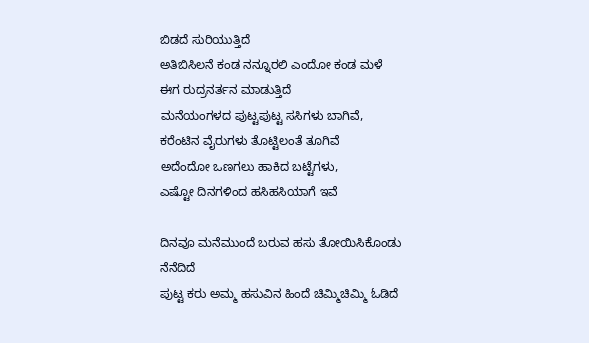ಬಿಡದೆ ಸುರಿಯುತ್ತಿದೆ
ಅತಿಬಿಸಿಲನೆ ಕಂಡ ನನ್ನೂರಲಿ ಎಂದೋ ಕಂಡ ಮಳೆ
ಈಗ ರುದ್ರನರ್ತನ ಮಾಡುತ್ತಿದೆ
ಮನೆಯಂಗಳದ ಪುಟ್ಟಪುಟ್ಟ ಸಸಿಗಳು ಬಾಗಿವೆ,
ಕರೆಂಟಿನ ವೈರುಗಳು ತೊಟ್ಟಿಲಂತೆ ತೂಗಿವೆ
ಅದೆಂದೋ ಒಣಗಲು ಹಾಕಿದ ಬಟ್ಟೆಗಳು,
ಎಷ್ಟೋ ದಿನಗಳಿಂದ ಹಸಿಹಸಿಯಾಗೆ ಇವೆ

ದಿನವೂ ಮನೆಮುಂದೆ ಬರುವ ಹಸು ತೋಯಿಸಿಕೊಂಡು ನೆನೆದಿದೆ
ಪುಟ್ಟ ಕರು ಅಮ್ಮ ಹಸುವಿನ ಹಿಂದೆ ಚಿಮ್ಮಿಚಿಮ್ಮಿ ಓಡಿದೆ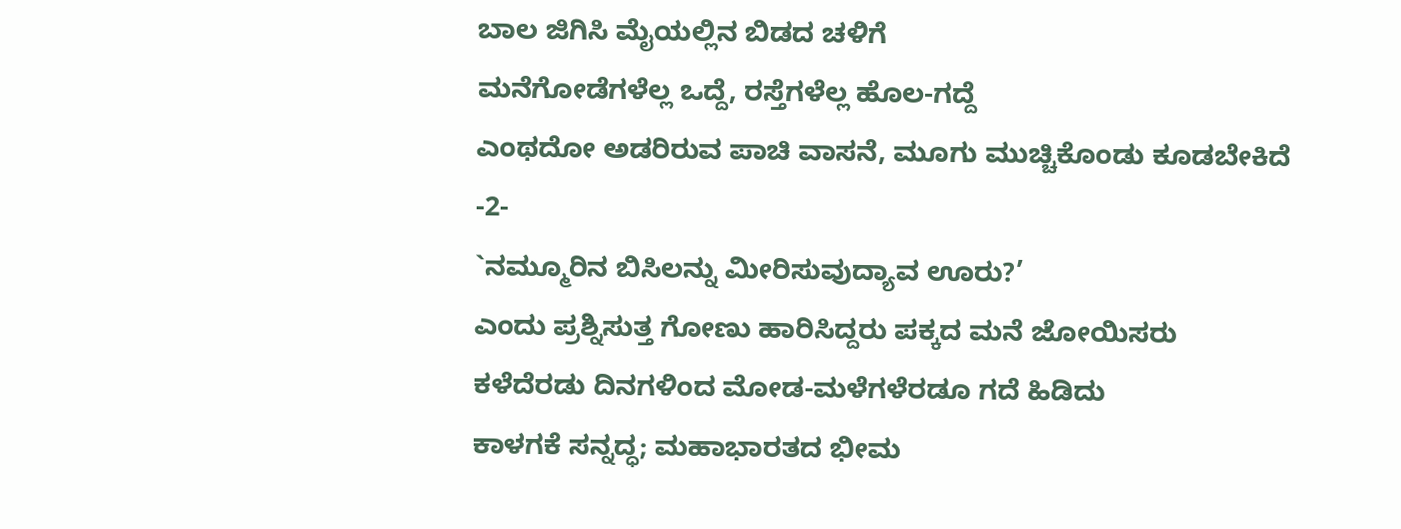ಬಾಲ ಜಿಗಿಸಿ ಮೈಯಲ್ಲಿನ ಬಿಡದ ಚಳಿಗೆ
ಮನೆಗೋಡೆಗಳೆಲ್ಲ ಒದ್ದೆ, ರಸ್ತೆಗಳೆಲ್ಲ ಹೊಲ-ಗದ್ದೆ
ಎಂಥದೋ ಅಡರಿರುವ ಪಾಚಿ ವಾಸನೆ, ಮೂಗು ಮುಚ್ಚಿಕೊಂಡು ಕೂಡಬೇಕಿದೆ
-2-
`ನಮ್ಮೂರಿನ ಬಿಸಿಲನ್ನು ಮೀರಿಸುವುದ್ಯಾವ ಊರು?’
ಎಂದು ಪ್ರಶ್ನಿಸುತ್ತ ಗೋಣು ಹಾರಿಸಿದ್ದರು ಪಕ್ಕದ ಮನೆ ಜೋಯಿಸರು
ಕಳೆದೆರಡು ದಿನಗಳಿಂದ ಮೋಡ-ಮಳೆಗಳೆರಡೂ ಗದೆ ಹಿಡಿದು
ಕಾಳಗಕೆ ಸನ್ನದ್ಧ; ಮಹಾಭಾರತದ ಭೀಮ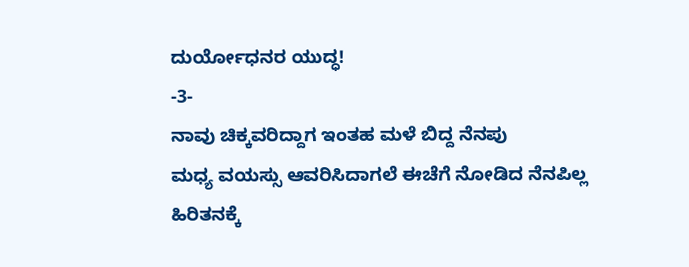ದುರ್ಯೋಧನರ ಯುದ್ಧ!
-3-
ನಾವು ಚಿಕ್ಕವರಿದ್ದಾಗ ಇಂತಹ ಮಳೆ ಬಿದ್ದ ನೆನಪು
ಮಧ್ಯ ವಯಸ್ಸು ಆವರಿಸಿದಾಗಲೆ ಈಚೆಗೆ ನೋಡಿದ ನೆನಪಿಲ್ಲ
ಹಿರಿತನಕ್ಕೆ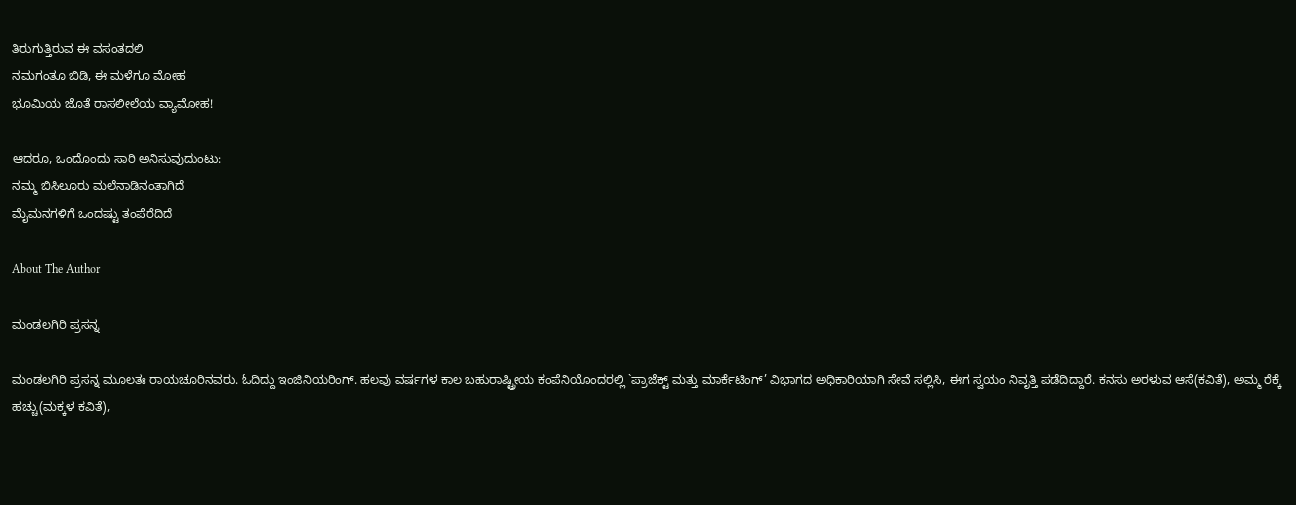ತಿರುಗುತ್ತಿರುವ ಈ ವಸಂತದಲಿ
ನಮಗಂತೂ ಬಿಡಿ, ಈ ಮಳೆಗೂ ಮೋಹ
ಭೂಮಿಯ ಜೊತೆ ರಾಸಲೀಲೆಯ ವ್ಯಾಮೋಹ!

ಆದರೂ, ಒಂದೊಂದು ಸಾರಿ ಅನಿಸುವುದುಂಟು:
ನಮ್ಮ ಬಿಸಿಲೂರು ಮಲೆನಾಡಿನಂತಾಗಿದೆ
ಮೈಮನಗಳಿಗೆ ಒಂದಷ್ಟು ತಂಪೆರೆದಿದೆ

About The Author

ಮಂಡಲಗಿರಿ ಪ್ರಸನ್ನ

ಮಂಡಲಗಿರಿ ಪ್ರಸನ್ನ ಮೂಲತಃ ರಾಯಚೂರಿನವರು. ಓದಿದ್ದು ಇಂಜಿನಿಯರಿಂಗ್. ಹಲವು ವರ್ಷಗಳ ಕಾಲ ಬಹುರಾಷ್ಟ್ರೀಯ ಕಂಪೆನಿಯೊಂದರಲ್ಲಿ `ಪ್ರಾಜೆಕ್ಟ್ ಮತ್ತು ಮಾರ್ಕೆಟಿಂಗ್’ ವಿಭಾಗದ ಅಧಿಕಾರಿಯಾಗಿ ಸೇವೆ ಸಲ್ಲಿಸಿ, ಈಗ ಸ್ವಯಂ ನಿವೃತ್ತಿ ಪಡೆದಿದ್ದಾರೆ. ಕನಸು ಅರಳುವ ಆಸೆ(ಕವಿತೆ), ಅಮ್ಮ ರೆಕ್ಕೆ ಹಚ್ಚು(ಮಕ್ಕಳ ಕವಿತೆ),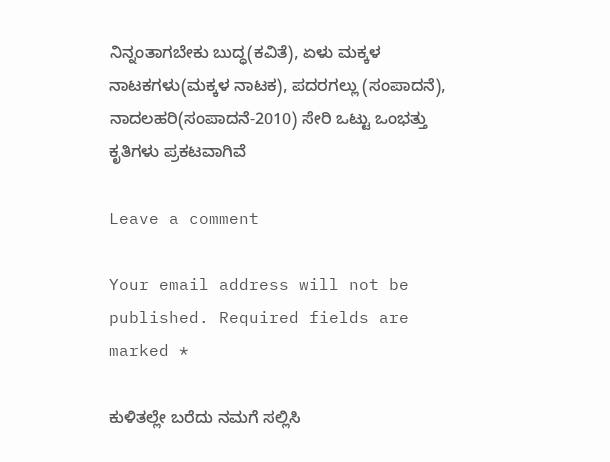ನಿನ್ನಂತಾಗಬೇಕು ಬುದ್ಧ(ಕವಿತೆ), ಏಳು ಮಕ್ಕಳ ನಾಟಕಗಳು(ಮಕ್ಕಳ ನಾಟಕ), ಪದರಗಲ್ಲು (ಸಂಪಾದನೆ), ನಾದಲಹರಿ(ಸಂಪಾದನೆ-2010) ಸೇರಿ ಒಟ್ಟು ಒಂಭತ್ತು ಕೃತಿಗಳು ಪ್ರಕಟವಾಗಿವೆ

Leave a comment

Your email address will not be published. Required fields are marked *

ಕುಳಿತಲ್ಲೇ ಬರೆದು ನಮಗೆ ಸಲ್ಲಿಸಿ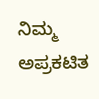ನಿಮ್ಮ ಅಪ್ರಕಟಿತ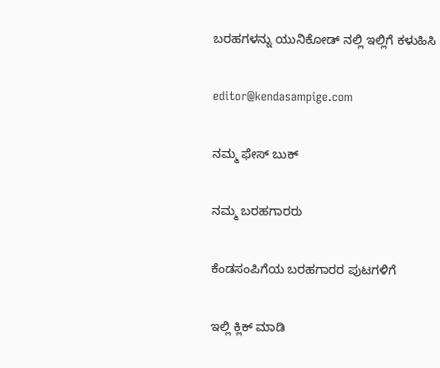ಬರಹಗಳನ್ನು ಯುನಿಕೋಡ್ ನಲ್ಲಿ ಇಲ್ಲಿಗೆ ಕಳುಹಿಸಿ

editor@kendasampige.com

ನಮ್ಮ ಫೇಸ್ ಬುಕ್

ನಮ್ಮ ಬರಹಗಾರರು

ಕೆಂಡಸಂಪಿಗೆಯ ಬರಹಗಾರರ ಪುಟಗಳಿಗೆ

ಇಲ್ಲಿ ಕ್ಲಿಕ್ ಮಾಡಿ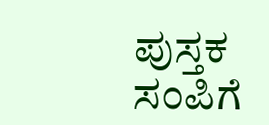ಪುಸ್ತಕ ಸಂಪಿಗೆ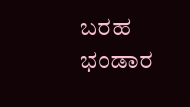ಬರಹ ಭಂಡಾರ